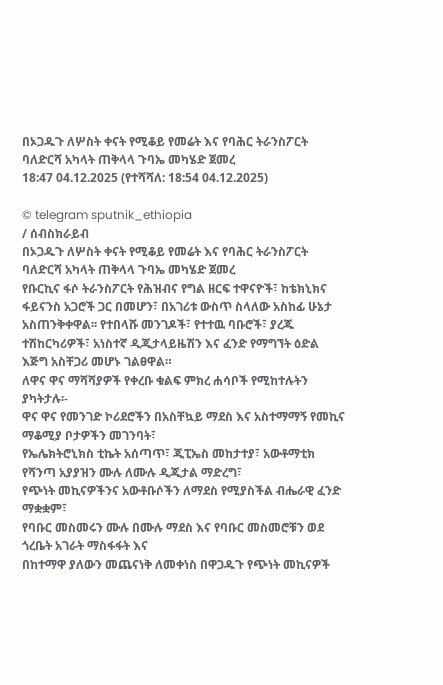በኦጋዱጉ ለሦስት ቀናት የሚቆይ የመሬት እና የባሕር ትራንስፖርት ባለድርሻ አካላት ጠቅላላ ጉባኤ መካሄድ ጀመረ
18:47 04.12.2025 (የተሻሻለ: 18:54 04.12.2025)

© telegram sputnik_ethiopia
/ ሰብስክራይብ
በኦጋዱጉ ለሦስት ቀናት የሚቆይ የመሬት እና የባሕር ትራንስፖርት ባለድርሻ አካላት ጠቅላላ ጉባኤ መካሄድ ጀመረ
የቡርኪና ፋሶ ትራንስፖርት የሕዝብና የግል ዘርፍ ተዋናዮች፣ ከቴክኒክና ፋይናንስ አጋሮች ጋር በመሆን፣ በአገሪቱ ውስጥ ስላለው አስከፊ ሁኔታ አስጠንቅቀዋል፡፡ የተበላሹ መንገዶች፣ የተተዉ ባቡሮች፣ ያረጁ ተሽከርካሪዎች፣ አነስተኛ ዲጂታላይዜሽን እና ፈንድ የማግኘት ዕድል እጅግ አስቸጋሪ መሆኑ ገልፀዋል።
ለዋና ዋና ማሻሻያዎች የቀረቡ ቁልፍ ምክረ ሐሳቦች የሚከተሉትን ያካትታሉ፡-
ዋና ዋና የመንገድ ኮሪደሮችን በአስቸኳይ ማደስ እና አስተማማኝ የመኪና ማቆሚያ ቦታዎችን መገንባት፣
የኤሌክትሮኒክስ ቲኬት አሰጣጥ፣ ጂፒኤስ መከታተያ፣ አውቶማቲክ የሻንጣ አያያዝን ሙሉ ለሙሉ ዲጂታል ማድረግ፣
የጭነት መኪናዎችንና አውቶቡሶችን ለማደስ የሚያስችል ብሔራዊ ፈንድ ማቋቋም፣
የባቡር መስመሩን ሙሉ በሙሉ ማደስ እና የባቡር መስመሮቹን ወደ ጎረቤት አገራት ማስፋፋት እና
በከተማዋ ያለውን መጨናነቅ ለመቀነስ በዋጋዱጉ የጭነት መኪናዎች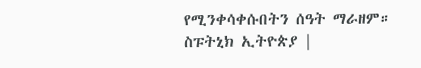የሚንቀሳቀሱበትን ሰዓት ማራዘም።
ስፑትኒክ ኢትዮጵያ |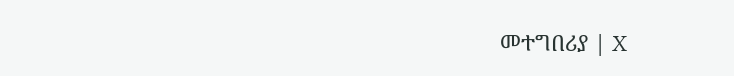መተግበሪያ | X